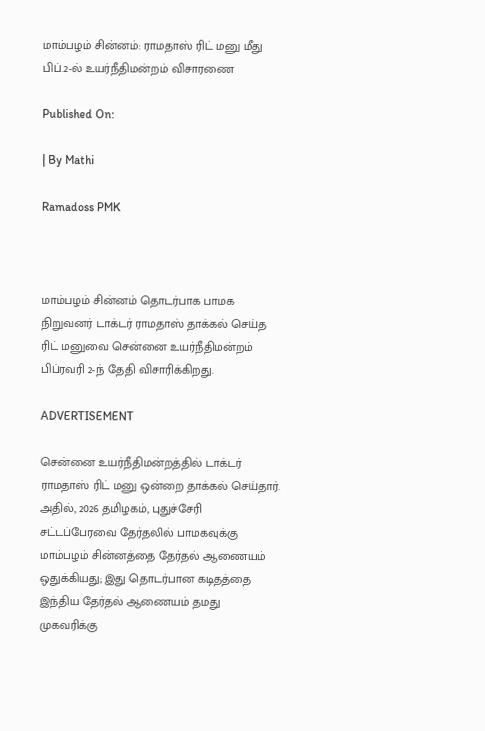மாம்பழம் சின்னம்: ராமதாஸ் ரிட் மனு மீது பிப்.2-ல் உயர்நீதிமன்றம் விசாரணை

Published On:

| By Mathi

Ramadoss PMK



மாம்பழம் சின்னம் தொடர்பாக பாமக நிறுவனர் டாக்டர் ராமதாஸ் தாக்கல் செய்த ரிட் மனுவை சென்னை உயர்நீதிமன்றம் பிப்ரவரி 2-ந் தேதி விசாரிக்கிறது.

ADVERTISEMENT

சென்னை உயர்நீதிமன்றத்தில் டாக்டர் ராமதாஸ் ரிட் மனு ஒன்றை தாக்கல் செய்தார். அதில், 2026 தமிழகம், புதுச்சேரி சட்டப்பேரவை தேர்தலில் பாமகவுக்கு மாம்பழம் சின்னத்தை தேர்தல் ஆணையம் ஒதுக்கியது; இது தொடர்பான கடிதத்தை இந்திய தேர்தல் ஆணையம் தமது முகவரிக்கு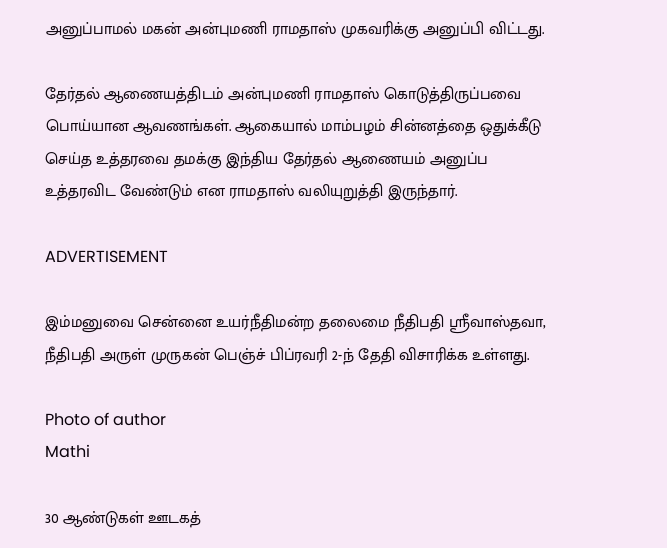அனுப்பாமல் மகன் அன்புமணி ராமதாஸ் முகவரிக்கு அனுப்பி விட்டது.

தேர்தல் ஆணையத்திடம் அன்புமணி ராமதாஸ் கொடுத்திருப்பவை பொய்யான ஆவணங்கள். ஆகையால் மாம்பழம் சின்னத்தை ஒதுக்கீடு செய்த உத்தரவை தமக்கு இந்திய தேர்தல் ஆணையம் அனுப்ப உத்தரவிட வேண்டும் என ராமதாஸ் வலியுறுத்தி இருந்தார்.

ADVERTISEMENT

இம்மனுவை சென்னை உயர்நீதிமன்ற தலைமை நீதிபதி ஸ்ரீவாஸ்தவா, நீதிபதி அருள் முருகன் பெஞ்ச் பிப்ரவரி 2-ந் தேதி விசாரிக்க உள்ளது.

Photo of author
Mathi

30 ஆண்டுகள் ஊடகத்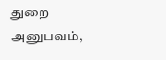துறை அனுபவம்,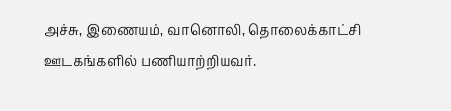அச்சு, இணையம், வானொலி, தொலைக்காட்சி ஊடகங்களில் பணியாற்றியவர்.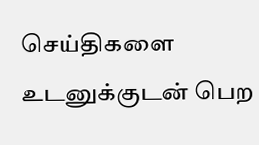செய்திகளை உடனுக்குடன் பெற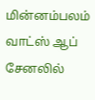மின்னம்பலம் வாட்ஸ் ஆப் சேனலில்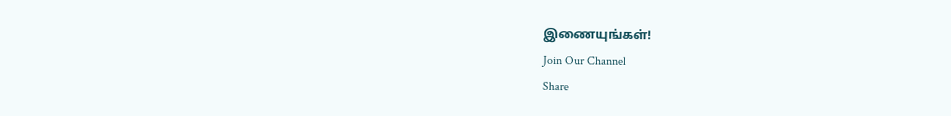இணையுங்கள்!
Join Our Channel
Share